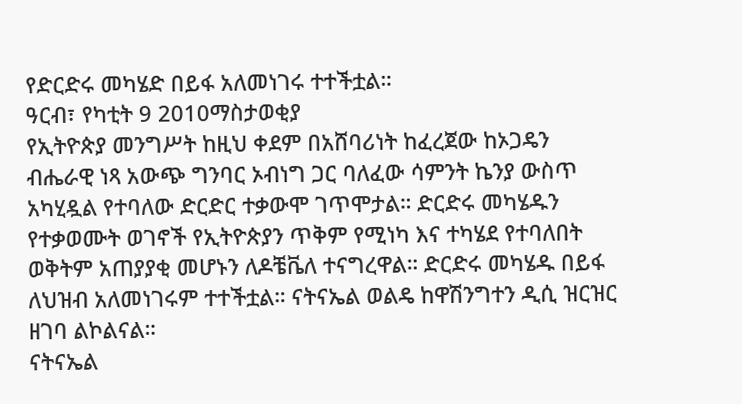የድርድሩ መካሄድ በይፋ አለመነገሩ ተተችቷል።
ዓርብ፣ የካቲት 9 2010ማስታወቂያ
የኢትዮጵያ መንግሥት ከዚህ ቀደም በአሸባሪነት ከፈረጀው ከኦጋዴን ብሔራዊ ነጻ አውጭ ግንባር ኦብነግ ጋር ባለፈው ሳምንት ኬንያ ውስጥ አካሂዷል የተባለው ድርድር ተቃውሞ ገጥሞታል። ድርድሩ መካሄዱን የተቃወሙት ወገኖች የኢትዮጵያን ጥቅም የሚነካ እና ተካሄደ የተባለበት ወቅትም አጠያያቂ መሆኑን ለዶቼቬለ ተናግረዋል። ድርድሩ መካሄዱ በይፋ ለህዝብ አለመነገሩም ተተችቷል። ናትናኤል ወልዴ ከዋሽንግተን ዲሲ ዝርዝር ዘገባ ልኮልናል።
ናትናኤል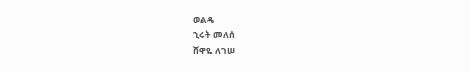ወልዴ
ኂሩት መለሰ
ሸዋዬ ለገሠ